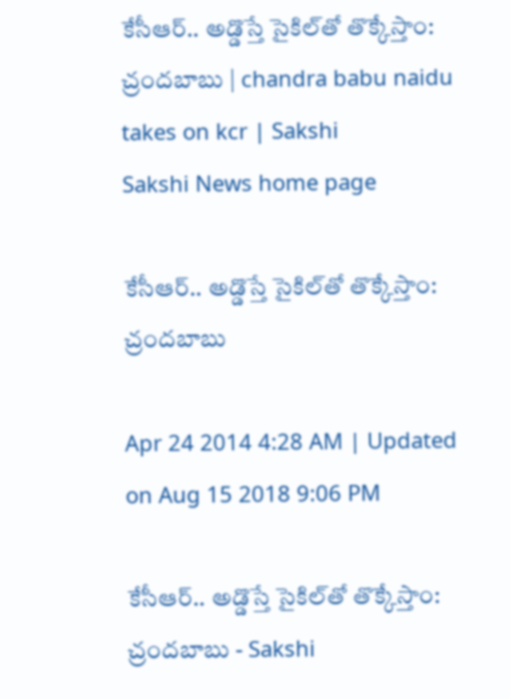కేసీఆర్.. అడ్డొస్తే సైకిల్‌తో తొక్కేస్తాం: చ్రందబాబు | chandra babu naidu takes on kcr | Sakshi
Sakshi News home page

కేసీఆర్.. అడ్డొస్తే సైకిల్‌తో తొక్కేస్తాం: చ్రందబాబు

Apr 24 2014 4:28 AM | Updated on Aug 15 2018 9:06 PM

కేసీఆర్.. అడ్డొస్తే సైకిల్‌తో తొక్కేస్తాం: చ్రందబాబు - Sakshi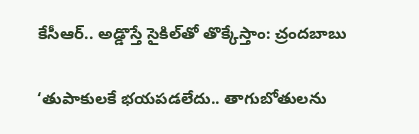కేసీఆర్.. అడ్డొస్తే సైకిల్‌తో తొక్కేస్తాం: చ్రందబాబు

‘తుపాకులకే భయపడలేదు.. తాగుబోతులను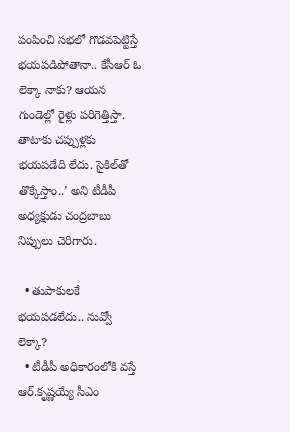పంపించి సభలో గొడవపెట్టిస్తే భయపడిపోతానా.. కేసీఆర్ ఓ లెక్కా నాకు? ఆయన గుండెల్లో రైళ్లు పరిగెత్తిస్తా. తాటాకు చప్పుళ్లకు భయపడేది లేదు. సైకిల్‌తో తొక్కేస్తాం..’ అని టీడీపీ అధ్యక్షుడు చంద్రబాబు నిప్పులు చెరిగారు.

  • తుపాకులకే భయపడలేదు.. నువ్వో లెక్కా?
  • టీడీపీ అధికారంలోకి వస్తే ఆర్.కృష్ణయ్యే సీఎం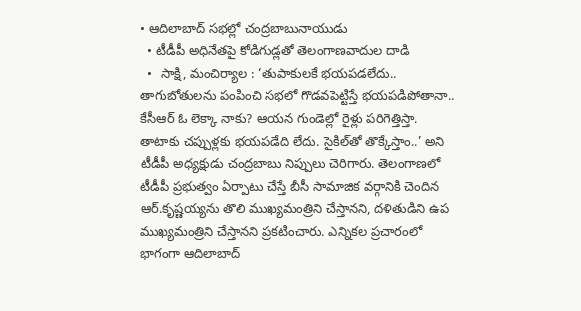• ఆదిలాబాద్ సభల్లో చంద్రబాబునాయుడు
  • టీడీపీ అధినేతపై కోడిగుడ్లతో తెలంగాణవాదుల దాడి
  •  సాక్షి, మంచిర్యాల : ‘తుపాకులకే భయపడలేదు.. తాగుబోతులను పంపించి సభలో గొడవపెట్టిస్తే భయపడిపోతానా.. కేసీఆర్ ఓ లెక్కా నాకు? ఆయన గుండెల్లో రైళ్లు పరిగెత్తిస్తా. తాటాకు చప్పుళ్లకు భయపడేది లేదు. సైకిల్‌తో తొక్కేస్తాం..’ అని టీడీపీ అధ్యక్షుడు చంద్రబాబు నిప్పులు చెరిగారు. తెలంగాణలో టీడీపీ ప్రభుత్వం ఏర్పాటు చేస్తే బీసీ సామాజిక వర్గానికి చెందిన ఆర్.కృష్ణయ్యను తొలి ముఖ్యమంత్రిని చేస్తానని, దళితుడిని ఉప ముఖ్యమంత్రిని చేస్తానని ప్రకటించారు. ఎన్నికల ప్రచారంలో భాగంగా ఆదిలాబాద్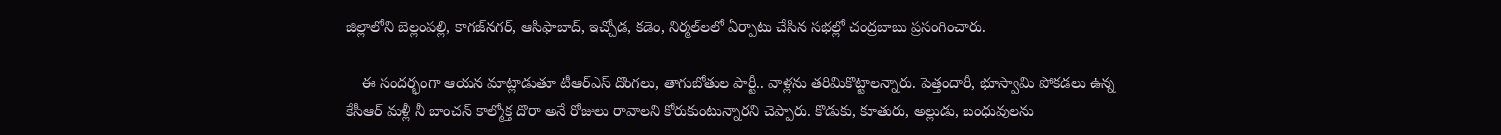జిల్లాలోని బెల్లంపల్లి, కాగజ్‌నగర్, ఆసిఫాబాద్, ఇచ్చోడ, కడెం, నిర్మల్‌లలో ఏర్పాటు చేసిన సభల్లో చంద్రబాబు ప్రసంగించారు.

    ఈ సందర్భంగా ఆయన మాట్లాడుతూ టీఆర్‌ఎస్ దొంగలు, తాగుబోతుల పార్టీ.. వాళ్లను తరిమికొట్టాలన్నారు. పెత్తందారీ, భూస్వామి పోకడలు ఉన్న కేసీఆర్ మళ్లీ నీ బాంచన్ కాల్మోక్త దొరా అనే రోజులు రావాలని కోరుకుంటున్నారని చెప్పారు. కొడుకు, కూతురు, అల్లుడు, బంధువులను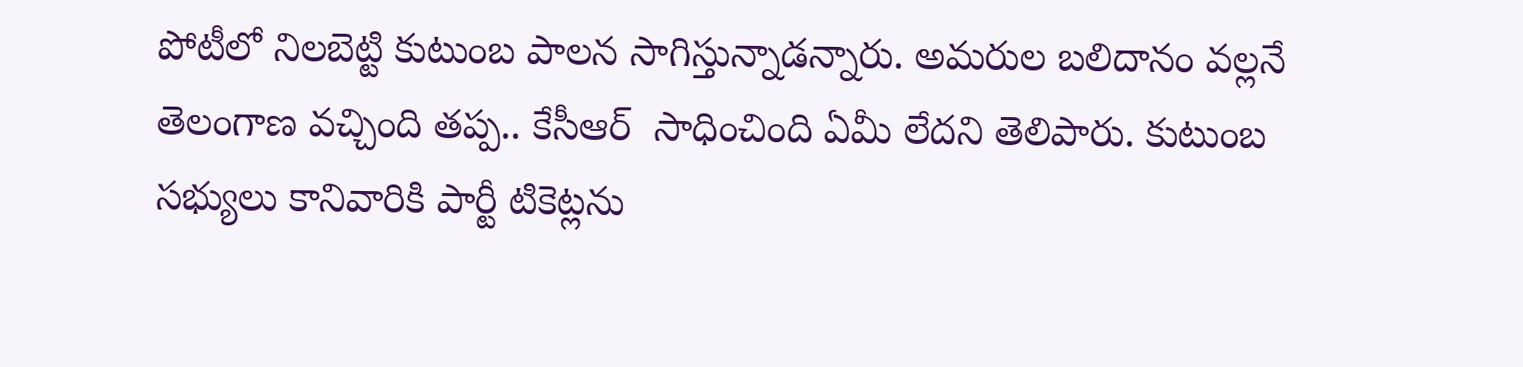పోటీలో నిలబెట్టి కుటుంబ పాలన సాగిస్తున్నాడన్నారు. అమరుల బలిదానం వల్లనే తెలంగాణ వచ్చింది తప్ప.. కేసీఆర్  సాధించింది ఏమీ లేదని తెలిపారు. కుటుంబ సభ్యులు కానివారికి పార్టీ టికెట్లను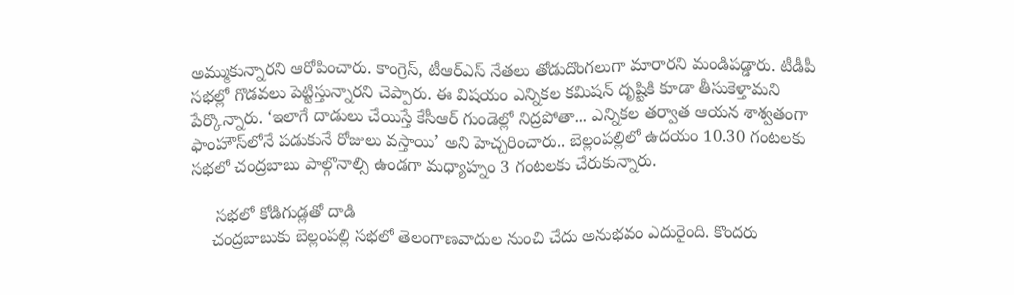అమ్ముకున్నారని ఆరోపించారు. కాంగ్రెస్, టీఆర్‌ఎస్ నేతలు తోడుదొంగలుగా మారారని మండిపడ్డారు. టీడీపీ సభల్లో గొడవలు పెట్టిస్తున్నారని చెప్పారు. ఈ విషయం ఎన్నికల కమిషన్ దృష్టికి కూడా తీసుకెళ్తామని పేర్కొన్నారు. ‘ఇలాగే దాడులు చేయిస్తే కేసీఆర్ గుండెల్లో నిద్రపోతా... ఎన్నికల తర్వాత ఆయన శాశ్వతంగా ఫాంహౌస్‌లోనే పడుకునే రోజులు వస్తాయి’ అని హెచ్చరించారు.. బెల్లంపల్లిలో ఉదయం 10.30 గంటలకు సభలో చంద్రబాబు పాల్గొనాల్సి ఉండగా మధ్యాహ్నం 3 గంటలకు చేరుకున్నారు.

     సభలో కోడిగుడ్లతో దాడి
    చంద్రబాబుకు బెల్లంపల్లి సభలో తెలంగాణవాదుల నుంచి చేదు అనుభవం ఎదురైంది. కొందరు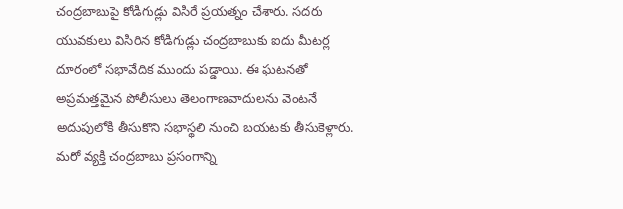చంద్రబాబుపై కోడిగుడ్లు విసిరే ప్రయత్నం చేశారు. సదరు యువకులు విసిరిన కోడిగుడ్లు చంద్రబాబుకు ఐదు మీటర్ల దూరంలో సభావేదిక ముందు పడ్డాయి. ఈ ఘటనతో అప్రమత్తమైన పోలీసులు తెలంగాణవాదులను వెంటనే అదుపులోకి తీసుకొని సభాస్థలి నుంచి బయటకు తీసుకెళ్లారు. మరో వ్యక్తి చంద్రబాబు ప్రసంగాన్ని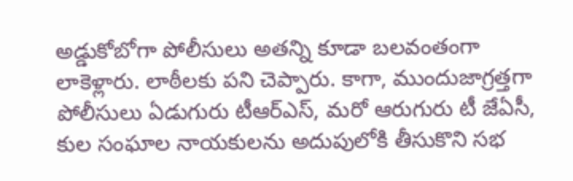అడ్డుకోబోగా పోలీసులు అతన్ని కూడా బలవంతంగా లాకెళ్లారు. లాఠీలకు పని చెప్పారు. కాగా, ముందుజాగ్రత్తగా పోలీసులు ఏడుగురు టీఆర్‌ఎస్, మరో ఆరుగురు టీ జేఏసీ, కుల సంఘాల నాయకులను అదుపులోకి తీసుకొని సభ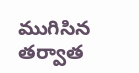ముగిసిన తర్వాత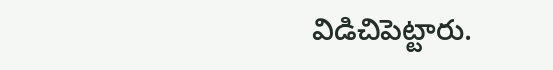విడిచిపెట్టారు.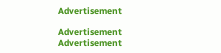Advertisement

Advertisement
Advertisement